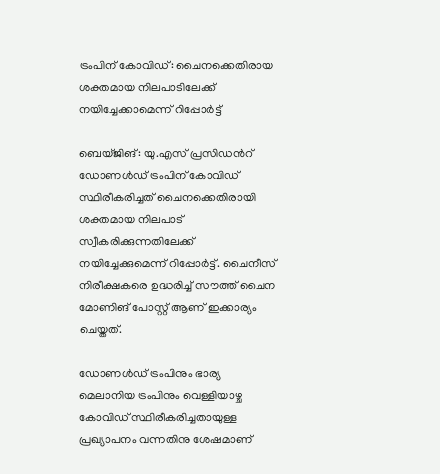ട്രംപിന് കോവിഡ്: ചൈനക്കെതിരായ ശക്തമായ നിലപാടിലേക്ക് നയിച്ചേക്കാമെന്ന് റിപ്പോര്‍ട്ട്

ബെയ്ജിങ്: യു.എസ് പ്രസിഡന്‍റ് ഡോണള്‍ഡ് ട്രംപിന് കോവിഡ് സ്ഥിരീകരിച്ചത് ചൈനക്കെതിരായി ശക്തമായ നിലപാട് സ്വീകരിക്കുന്നതിലേക്ക് നയിച്ചേക്കുമെന്ന് റിപ്പോര്‍ട്ട്. ചൈനീസ് നിരീക്ഷകരെ ഉദ്ധരിച്ച്‌ സൗത്ത് ചൈന മോണിങ് പോസ്റ്റ് ആണ് ഇക്കാര്യം ചെയ്തത്.

ഡോണള്‍ഡ് ട്രംപിനും ഭാര്യ മെലാനിയ ട്രംപിനും വെള്ളിയാഴ്ച കോവിഡ് സ്ഥിരീകരിച്ചതായുള്ള പ്രഖ്യാപനം വന്നതിനു ശേഷമാണ്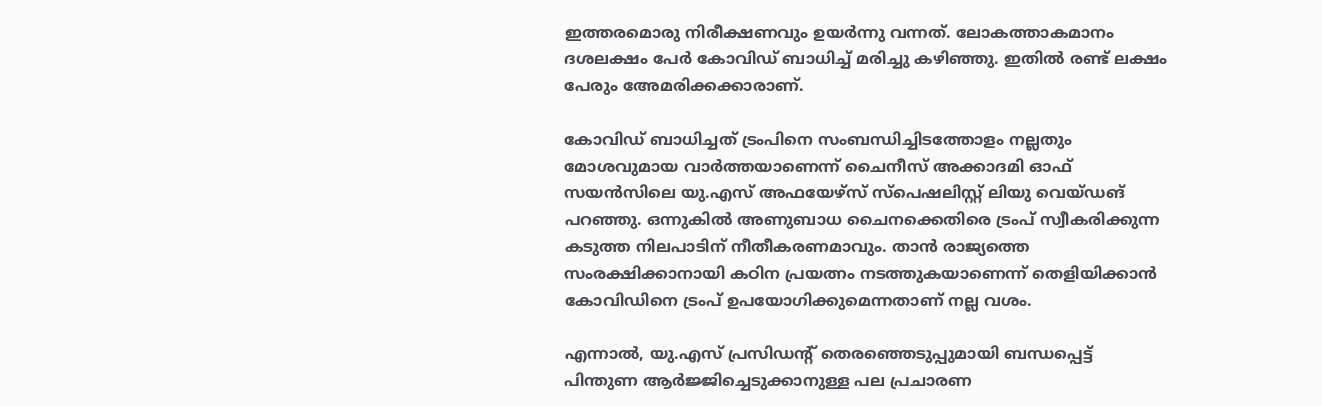ഇത്തരമൊരു നിരീക്ഷണവും ഉയര്‍ന്നു വന്നത്. ലോകത്താകമാനം ദശലക്ഷം പേര്‍ കോവിഡ് ബാധിച്ച്‌ മരിച്ചു കഴിഞ്ഞു. ഇതില്‍ രണ്ട് ലക്ഷം പേരും അേമരിക്കക്കാരാണ്.

കോവിഡ് ബാധിച്ചത് ട്രംപിനെ സംബന്ധിച്ചിടത്തോളം നല്ലതും മോശവുമായ വാര്‍ത്തയാണെന്ന് ചൈനീസ് അക്കാദമി ഓഫ് സയന്‍സിലെ യു.എസ് അഫയേഴ്സ് സ്പെഷലിസ്റ്റ് ലിയു വെയ്ഡങ് പറഞ്ഞു. ഒന്നുകില്‍ അണുബാധ ചൈനക്കെതിരെ ട്രംപ് സ്വീകരിക്കുന്ന കടുത്ത നിലപാടിന് നീതീകരണമാവും. താന്‍ രാജ്യത്തെ സംരക്ഷിക്കാനായി കഠിന പ്രയത്നം നടത്തുകയാണെന്ന് തെളിയിക്കാന്‍ കോവിഡിനെ ട്രംപ് ഉപയോഗിക്കുമെന്നതാണ് നല്ല വശം.

എന്നാല്‍, യു.എസ് പ്രസിഡന്‍റ് തെരഞ്ഞെടുപ്പുമായി ബന്ധപ്പെട്ട് പിന്തുണ ആര്‍ജ്ജിച്ചെടുക്കാനുള്ള പല പ്രചാരണ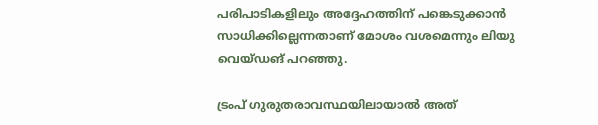പരിപാടികളിലും അദ്ദേഹത്തിന് പങ്കെടുക്കാന്‍ സാധിക്കില്ലെന്നതാണ് മോശം വശമെന്നും ലിയു വെയ്ഡങ് പറഞ്ഞു.

ട്രംപ് ഗുരുതരാവസ്ഥയിലായാല്‍ അത്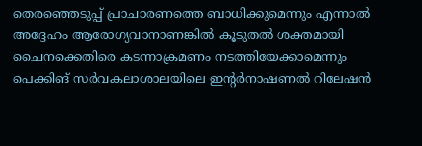തെരഞ്ഞെടുപ്പ് പ്രാചാരണത്തെ ബാധിക്കുമെന്നും എന്നാല്‍ അദ്ദേഹം ആരോഗ്യവാനാണങ്കില്‍ കൂടുതല്‍ ശക്തമായി ചൈനക്കെതിരെ കടന്നാക്രമണം നടത്തിയേക്കാമെന്നും പെക്കിങ് സര്‍വകലാശാലയിലെ ഇന്‍റര്‍നാഷണല്‍ റിലേഷന്‍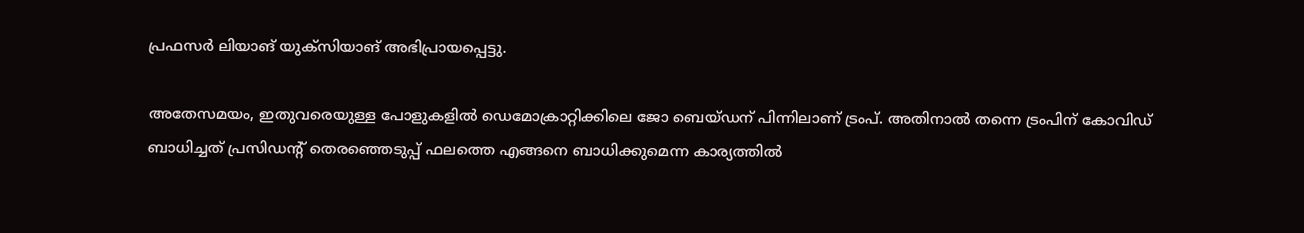പ്രഫസര്‍ ലിയാങ് യുക്സിയാങ് അഭിപ്രായപ്പെട്ടു.

അതേസമയം, ഇതുവരെയുള്ള പോളുകളില്‍ ഡെമോക്രാറ്റിക്കിലെ ജോ ബെയ്ഡന് പിന്നിലാണ് ട്രംപ്. അതിനാല്‍ തന്നെ ട്രംപിന് കോവിഡ് ബാധിച്ചത് പ്രസിഡന്‍റ് തെരഞ്ഞെടുപ്പ് ഫലത്തെ എങ്ങനെ ബാധിക്കുമെന്ന കാര്യത്തില്‍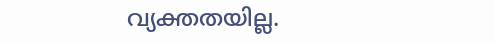വ്യക്തതയില്ല.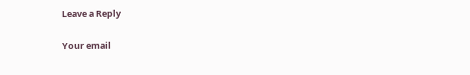Leave a Reply

Your email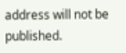address will not be published.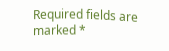Required fields are marked *